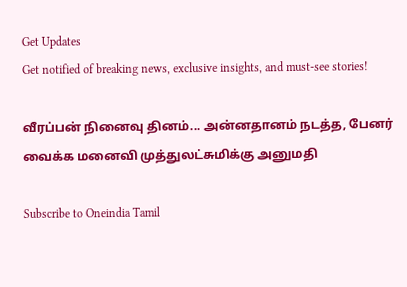Get Updates
Get notified of breaking news, exclusive insights, and must-see stories!

வீரப்பன் நினைவு தினம்... அன்னதானம் நடத்த, பேனர் வைக்க மனைவி முத்துலட்சுமிக்கு அனுமதி

Subscribe to Oneindia Tamil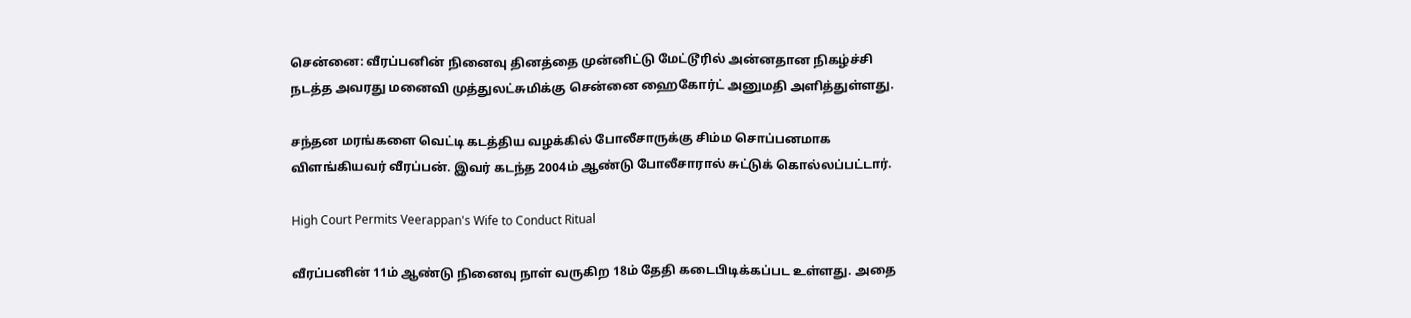சென்னை: வீரப்பனின் நினைவு தினத்தை முன்னிட்டு மேட்டூரில் அன்னதான நிகழ்ச்சி நடத்த அவரது மனைவி முத்துலட்சுமிக்கு சென்னை ஹைகோர்ட் அனுமதி அளித்துள்ளது.

சந்தன மரங்களை வெட்டி கடத்திய வழக்கில் போலீசாருக்கு சிம்ம சொப்பனமாக விளங்கியவர் வீரப்பன். இவர் கடந்த 2004ம் ஆண்டு போலீசாரால் சுட்டுக் கொல்லப்பட்டார்.

High Court Permits Veerappan's Wife to Conduct Ritual

வீரப்பனின் 11ம் ஆண்டு நினைவு நாள் வருகிற 18ம் தேதி கடைபிடிக்கப்பட உள்ளது. அதை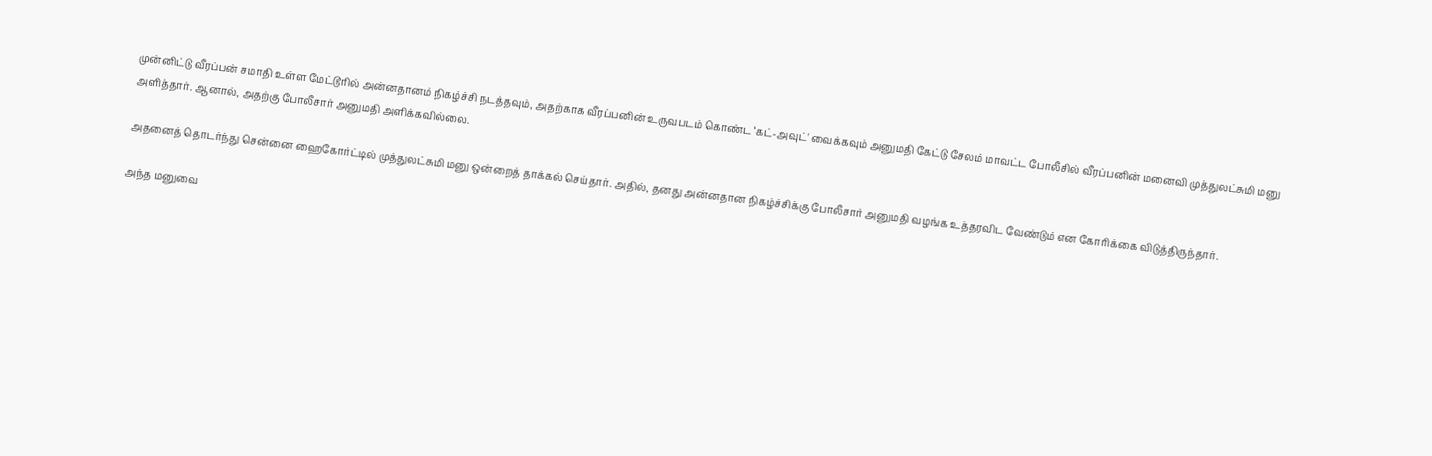முன்னிட்டு வீரப்பன் சமாதி உள்ள மேட்டூரில் அன்னதானம் நிகழ்ச்சி நடத்தவும், அதற்காக வீரப்பனின் உருவபடம் கொண்ட ‘கட்-அவுட்' வைக்கவும் அனுமதி கேட்டு சேலம் மாவட்ட போலீசில் வீரப்பனின் மனைவி முத்துலட்சுமி மனு அளித்தார். ஆனால், அதற்கு போலீசார் அனுமதி அளிக்கவில்லை.

அதனைத் தொடர்ந்து சென்னை ஹைகோர்ட்டில் முத்துலட்சுமி மனு ஒன்றைத் தாக்கல் செய்தார். அதில், தனது அன்னதான நிகழ்ச்சிக்கு போலீசார் அனுமதி வழங்க உத்தரவிட வேண்டும் என கோரிக்கை விடுத்திருந்தார்.

அந்த மனுவை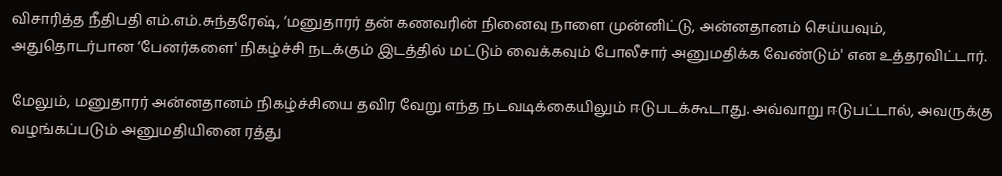விசாரித்த நீதிபதி எம்.எம்.சுந்தரேஷ், ‘மனுதாரர் தன் கணவரின் நினைவு நாளை முன்னிட்டு, அன்னதானம் செய்யவும், அதுதொடர்பான ‘பேனர்களை' நிகழ்ச்சி நடக்கும் இடத்தில் மட்டும் வைக்கவும் போலீசார் அனுமதிக்க வேண்டும்' என உத்தரவிட்டார்.

மேலும், மனுதாரர் அன்னதானம் நிகழ்ச்சியை தவிர வேறு எந்த நடவடிக்கையிலும் ஈடுபடக்கூடாது. அவ்வாறு ஈடுபட்டால், அவருக்கு வழங்கப்படும் அனுமதியினை ரத்து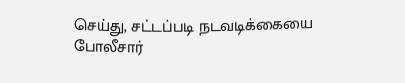செய்து, சட்டப்படி நடவடிக்கையை போலீசார்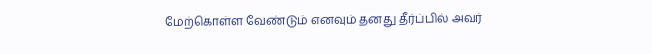மேற்கொள்ள வேண்டும் எனவும் தனது தீர்ப்பில் அவர்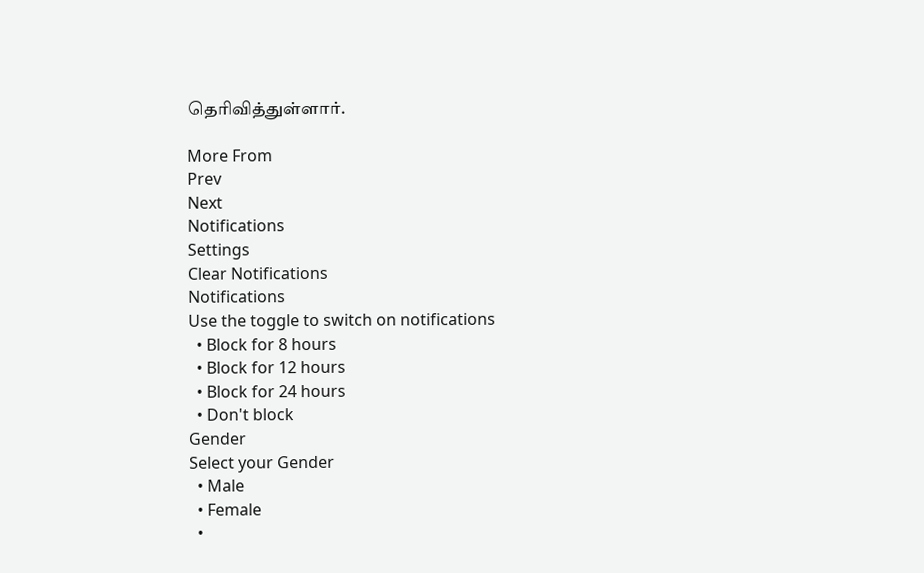தெரிவித்துள்ளார்.

More From
Prev
Next
Notifications
Settings
Clear Notifications
Notifications
Use the toggle to switch on notifications
  • Block for 8 hours
  • Block for 12 hours
  • Block for 24 hours
  • Don't block
Gender
Select your Gender
  • Male
  • Female
  •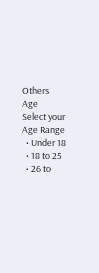Others
Age
Select your Age Range
  • Under 18
  • 18 to 25
  • 26 to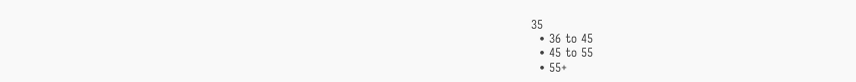35
  • 36 to 45
  • 45 to 55
  • 55+